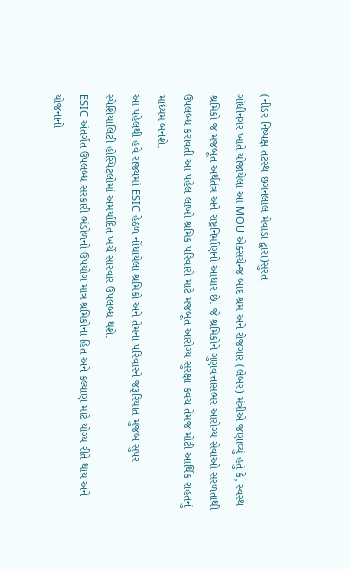(નીડર નિષ્પક્ષ તટસ્થ છગનલાલ મેવાડા દ્વારા)સુરત
ગાંધીનગર ખાતે યોજાયેલા આ MOU એક્સચેન્જ બાદ શ્રમ અને રોજગાર (લેબર) મંત્રીએ જણાવ્યું હતું કે, સ્વસ્થ શ્રમિકો જ મજબૂત અર્થતંત્ર અને રાષ્ટ્રનિર્માણનો આધાર છે. જે શ્રમિકોને ગુણવત્તાસભર આરોગ્ય સેવાઓ સરળતાથી ઉપલબ્ધ કરાવતી આ પહેલ લાખો શ્રમિક પરિવારો માટે મજબૂત આરોગ્ય સુરક્ષા કવચ તેમજ મોટી આર્થિક રાહતનું માધ્યમ બનશે.
આ પહેલથી હવે રાજ્યમાં ESIC હેઠળ નોંધાયેલા શ્રમિકો અને તેમના પરિવારને જરૂરિયાત મુજબ સુપર સ્પેશિયાલિટી હોસ્પિટલોમાં અમર્યાદિત ખર્ચે સારવાર ઉપલબ્ધ થશે.
ESIC અંતર્ગત ઉપલબ્ધ સરકારી ભંડોળનો ઉપયોગ માત્ર શ્રમિકોના હિત અને કલ્યાણ માટે યોગ્ય રીતે થાય અને યોજનાનો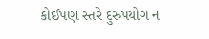કોઈપણ સ્તરે દુરુપયોગ ન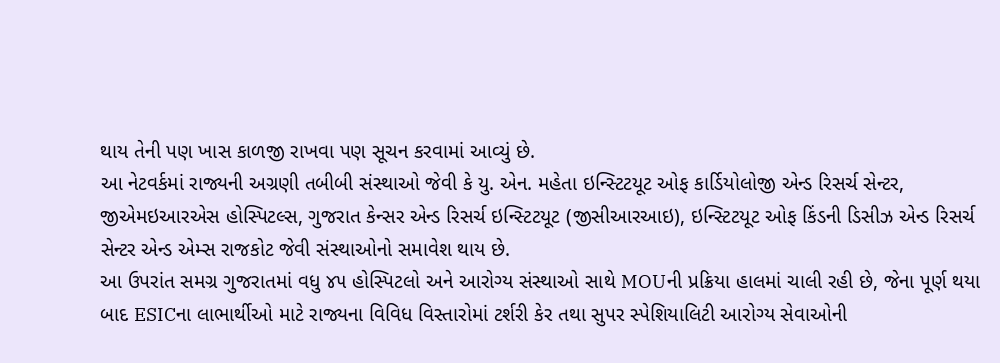થાય તેની પણ ખાસ કાળજી રાખવા પણ સૂચન કરવામાં આવ્યું છે.
આ નેટવર્કમાં રાજ્યની અગ્રણી તબીબી સંસ્થાઓ જેવી કે યુ. એન. મહેતા ઇન્સ્ટિટયૂટ ઓફ કાર્ડિયોલોજી એન્ડ રિસર્ચ સેન્ટર, જીએમઇઆરએસ હોસ્પિટલ્સ, ગુજરાત કેન્સર એન્ડ રિસર્ચ ઇન્સ્ટિટયૂટ (જીસીઆરઆઇ), ઇન્સ્ટિટયૂટ ઓફ કિંડની ડિસીઝ એન્ડ રિસર્ચ સેન્ટર એન્ડ એમ્સ રાજકોટ જેવી સંસ્થાઓનો સમાવેશ થાય છે.
આ ઉપરાંત સમગ્ર ગુજરાતમાં વધુ ૪૫ હોસ્પિટલો અને આરોગ્ય સંસ્થાઓ સાથે MOUની પ્રક્રિયા હાલમાં ચાલી રહી છે, જેના પૂર્ણ થયા બાદ ESICના લાભાર્થીઓ માટે રાજ્યના વિવિધ વિસ્તારોમાં ટર્શરી કેર તથા સુપર સ્પેશિયાલિટી આરોગ્ય સેવાઓની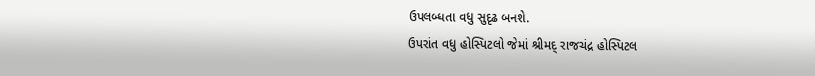ઉપલબ્ધતા વધુ સુદૃઢ બનશે.
ઉપરાંત વધુ હોસ્પિટલો જેમાં શ્રીમદ્ રાજચંદ્ર હોસ્પિટલ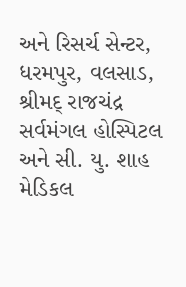અને રિસર્ચ સેન્ટર, ધરમપુર, વલસાડ, શ્રીમદ્ રાજચંદ્ર સર્વમંગલ હોસ્પિટલ અને સી. યુ. શાહ મેડિકલ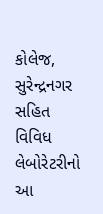કોલેજ, સુરેન્દ્રનગર સહિત વિવિધ લેબોરેટરીનો આ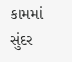કામમાં સુંદર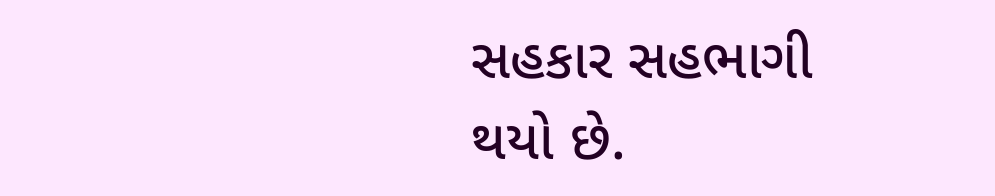સહકાર સહભાગી થયો છે.